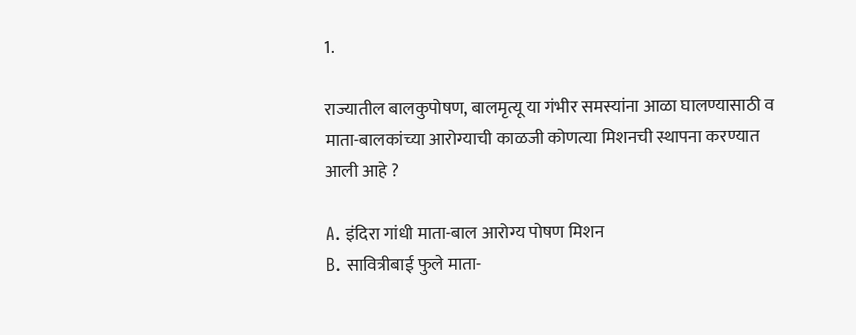1.

राज्यातील बालकुपोषण, बालमृत्यू या गंभीर समस्यांना आळा घालण्यासाठी व माता-बालकांच्या आरोग्याची काळजी कोणत्या मिशनची स्थापना करण्यात आली आहे ?

A. इंदिरा गांधी माता-बाल आरोग्य पोषण मिशन
B. सावित्रीबाई फुले माता-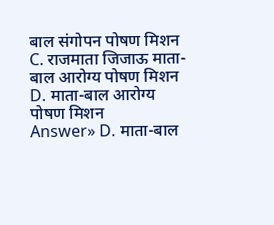बाल संगोपन पोषण मिशन
C. राजमाता जिजाऊ माता-बाल आरोग्य पोषण मिशन
D. माता-बाल आरोग्य पोषण मिशन
Answer» D. माता-बाल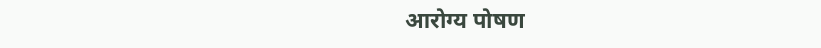आरोग्य पोषण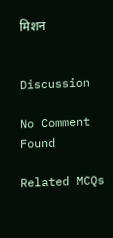मिशन


Discussion

No Comment Found

Related MCQs